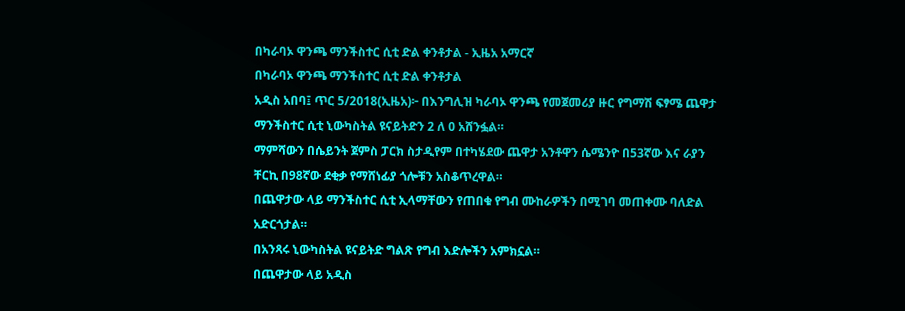በካራባኦ ዋንጫ ማንችስተር ሲቲ ድል ቀንቶታል - ኢዜአ አማርኛ
በካራባኦ ዋንጫ ማንችስተር ሲቲ ድል ቀንቶታል
አዲስ አበባ፤ ጥር 5/2018(ኢዜአ)፦ በእንግሊዝ ካራባኦ ዋንጫ የመጀመሪያ ዙር የግማሽ ፍፃሜ ጨዋታ ማንችስተር ሲቲ ኒውካስትል ዩናይትድን 2 ለ 0 አሸንፏል።
ማምሻውን በሴይንት ጀምስ ፓርክ ስታዲየም በተካሄደው ጨዋታ አንቶዋን ሴሜንዮ በ53ኛው እና ራያን ቸርኪ በ98ኛው ደቂቃ የማሸነፊያ ጎሎቹን አስቆጥረዋል።
በጨዋታው ላይ ማንችስተር ሲቲ ኢላማቸውን የጠበቁ የግብ ሙከራዎችን በሚገባ መጠቀሙ ባለድል አድርጎታል።
በአንጻሩ ኒውካስትል ዩናይትድ ግልጽ የግብ እድሎችን አምክኗል።
በጨዋታው ላይ አዲስ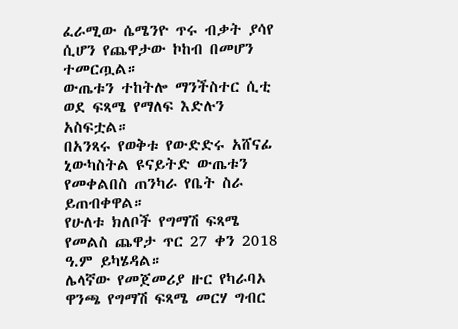ፈራሚው ሴሜንዮ ጥሩ ብቃት ያሳየ ሲሆን የጨዋታው ኮከብ በመሆን ተመርጧል።
ውጤቱን ተከትሎ ማንችስተር ሲቲ ወደ ፍጻሜ የማለፍ እድሉን አስፍቷል።
በአንጻሩ የወቅቱ የውድድሩ አሸናፊ ኒውካስትል ዩናይትድ ውጤቱን የመቀልበስ ጠንካራ የቤት ስራ ይጠብቀዋል።
የሁለቱ ክለቦች የግማሽ ፍጻሜ የመልስ ጨዋታ ጥር 27 ቀን 2018 ዓ.ም ይካሄዳል።
ሌላኛው የመጀመሪያ ዙር የካራባኦ ዋንጫ የግማሽ ፍጻሜ መርሃ ግብር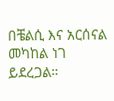በቼልሲ እና አርሰናል መካከል ነገ ይደረጋል።